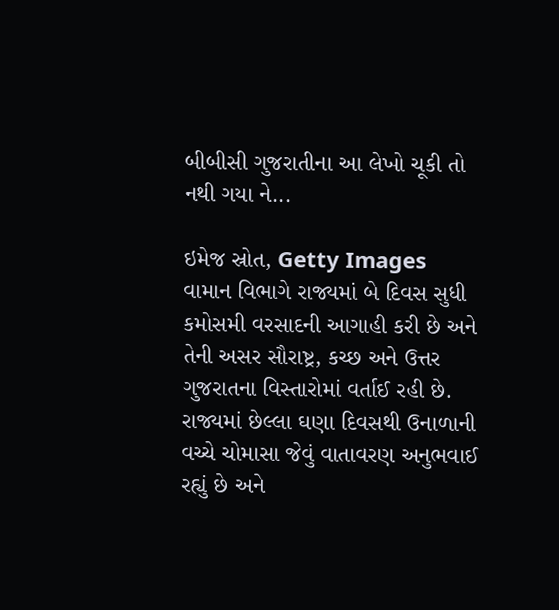બીબીસી ગુજરાતીના આ લેખો ચૂકી તો નથી ગયા ને...

ઇમેજ સ્રોત, Getty Images
વામાન વિભાગે રાજ્યમાં બે દિવસ સુધી કમોસમી વરસાદની આગાહી કરી છે અને તેની અસર સૌરાષ્ટ્ર, કચ્છ અને ઉત્તર ગુજરાતના વિસ્તારોમાં વર્તાઈ રહી છે.
રાજ્યમાં છેલ્લા ઘણા દિવસથી ઉનાળાની વચ્ચે ચોમાસા જેવું વાતાવરણ અનુભવાઈ રહ્યું છે અને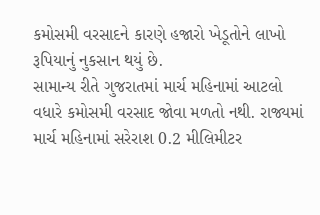કમોસમી વરસાદને કારણે હજારો ખેડૂતોને લાખો રૂપિયાનું નુકસાન થયું છે.
સામાન્ય રીતે ગુજરાતમાં માર્ચ મહિનામાં આટલો વધારે કમોસમી વરસાદ જોવા મળતો નથી. રાજ્યમાં માર્ચ મહિનામાં સરેરાશ 0.2 મીલિમીટર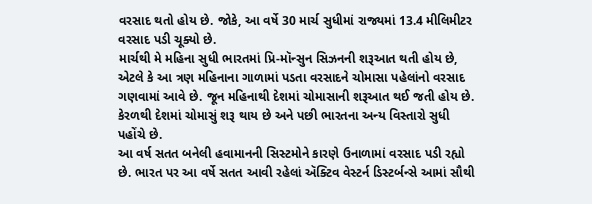વરસાદ થતો હોય છે. જોકે, આ વર્ષે 30 માર્ચ સુધીમાં રાજ્યમાં 13.4 મીલિમીટર વરસાદ પડી ચૂક્યો છે.
માર્ચથી મે મહિના સુધી ભારતમાં પ્રિ-મૉન્સુન સિઝનની શરૂઆત થતી હોય છે, એટલે કે આ ત્રણ મહિનાના ગાળામાં પડતા વરસાદને ચોમાસા પહેલાંનો વરસાદ ગણવામાં આવે છે. જૂન મહિનાથી દેશમાં ચોમાસાની શરૂઆત થઈ જતી હોય છે. કેરળથી દેશમાં ચોમાસું શરૂ થાય છે અને પછી ભારતના અન્ય વિસ્તારો સુધી પહોંચે છે.
આ વર્ષ સતત બનેલી હવામાનની સિસ્ટમોને કારણે ઉનાળામાં વરસાદ પડી રહ્યો છે. ભારત પર આ વર્ષે સતત આવી રહેલાં ઍક્ટિવ વેસ્ટર્ન ડિસ્ટર્બન્સે આમાં સૌથી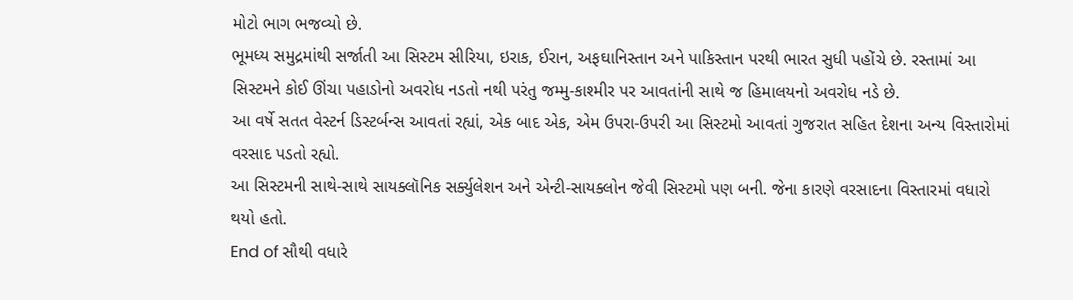મોટો ભાગ ભજવ્યો છે.
ભૂમધ્ય સમુદ્રમાંથી સર્જાતી આ સિસ્ટમ સીરિયા, ઇરાક, ઈરાન, અફઘાનિસ્તાન અને પાકિસ્તાન પરથી ભારત સુધી પહોંચે છે. રસ્તામાં આ સિસ્ટમને કોઈ ઊંચા પહાડોનો અવરોધ નડતો નથી પરંતુ જમ્મુ-કાશ્મીર પર આવતાંની સાથે જ હિમાલયનો અવરોધ નડે છે.
આ વર્ષે સતત વેસ્ટર્ન ડિસ્ટર્બન્સ આવતાં રહ્યાં, એક બાદ એક, એમ ઉપરા-ઉપરી આ સિસ્ટમો આવતાં ગુજરાત સહિત દેશના અન્ય વિસ્તારોમાં વરસાદ પડતો રહ્યો.
આ સિસ્ટમની સાથે-સાથે સાયક્લૉનિક સર્ક્યુલેશન અને એન્ટી-સાયક્લોન જેવી સિસ્ટમો પણ બની. જેના કારણે વરસાદના વિસ્તારમાં વધારો થયો હતો.
End of સૌથી વધારે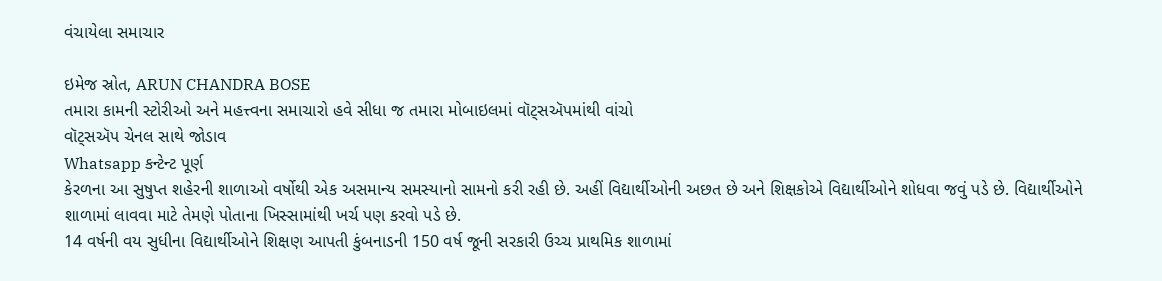વંચાયેલા સમાચાર

ઇમેજ સ્રોત, ARUN CHANDRA BOSE
તમારા કામની સ્ટોરીઓ અને મહત્ત્વના સમાચારો હવે સીધા જ તમારા મોબાઇલમાં વૉટ્સઍપમાંથી વાંચો
વૉટ્સઍપ ચેનલ સાથે જોડાવ
Whatsapp કન્ટેન્ટ પૂર્ણ
કેરળના આ સુષુપ્ત શહેરની શાળાઓ વર્ષોથી એક અસમાન્ય સમસ્યાનો સામનો કરી રહી છે. અહીં વિદ્યાર્થીઓની અછત છે અને શિક્ષકોએ વિદ્યાર્થીઓને શોધવા જવું પડે છે. વિદ્યાર્થીઓને શાળામાં લાવવા માટે તેમણે પોતાના ખિસ્સામાંથી ખર્ચ પણ કરવો પડે છે.
14 વર્ષની વય સુધીના વિદ્યાર્થીઓને શિક્ષણ આપતી કુંબનાડની 150 વર્ષ જૂની સરકારી ઉચ્ચ પ્રાથમિક શાળામાં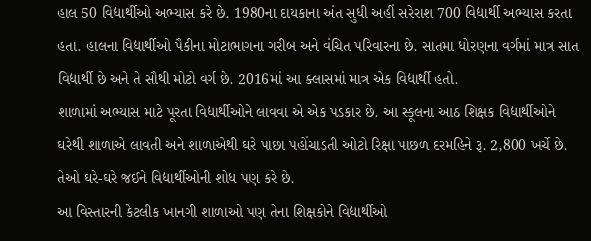હાલ 50 વિદ્યાર્થીઓ અભ્યાસ કરે છે. 1980ના દાયકાના અંત સુધી અહીં સરેરાશ 700 વિદ્યાર્થી અભ્યાસ કરતા હતા. હાલના વિદ્યાર્થીઓ પૈકીના મોટાભાગના ગરીબ અને વંચિત પરિવારના છે. સાતમા ધોરણના વર્ગમાં માત્ર સાત વિદ્યાર્થી છે અને તે સૌથી મોટો વર્ગ છે. 2016માં આ ક્લાસમાં માત્ર એક વિદ્યાર્થી હતો.
શાળામાં અભ્યાસ માટે પૂરતા વિદ્યાર્થીઓને લાવવા એ એક પડકાર છે. આ સ્કૂલના આઠ શિક્ષક વિદ્યાર્થીઓને ઘરેથી શાળાએ લાવતી અને શાળાએથી ઘરે પાછા પહોંચાડતી ઓટો રિક્ષા પાછળ દરમહિને રૂ. 2,800 ખર્ચે છે. તેઓ ઘરે-ઘરે જઈને વિદ્યાર્થીઓની શોધ પણ કરે છે.
આ વિસ્તારની કેટલીક ખાનગી શાળાઓ પણ તેના શિક્ષકોને વિદ્યાર્થીઓ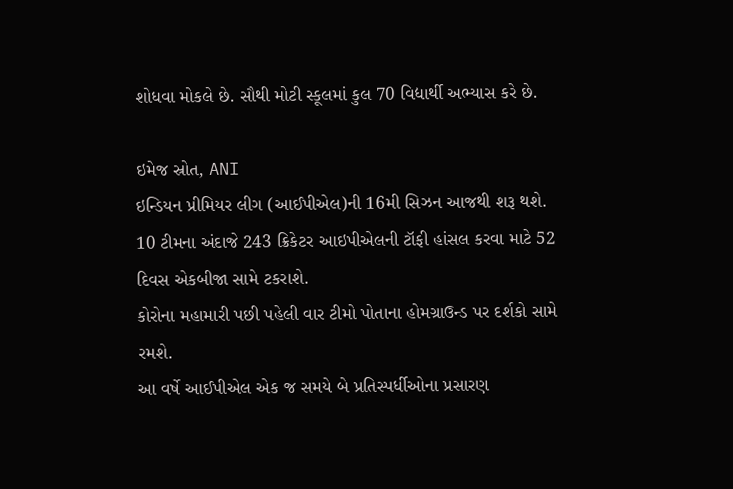શોધવા મોકલે છે. સૌથી મોટી સ્કૂલમાં કુલ 70 વિદ્યાર્થી અભ્યાસ કરે છે.

ઇમેજ સ્રોત, ANI
ઇન્ડિયન પ્રીમિયર લીગ (આઈપીએલ)ની 16મી સિઝન આજથી શરૂ થશે. 10 ટીમના અંદાજે 243 ક્રિકેટર આઇપીએલની ટૉફી હાંસલ કરવા માટે 52 દિવસ એકબીજા સામે ટકરાશે.
કોરોના મહામારી પછી પહેલી વાર ટીમો પોતાના હોમગ્રાઉન્ડ પર દર્શકો સામે રમશે.
આ વર્ષે આઈપીએલ એક જ સમયે બે પ્રતિસ્પર્ધીઓના પ્રસારણ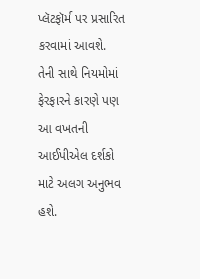પ્લૅટફૉર્મ પર પ્રસારિત કરવામાં આવશે.
તેની સાથે નિયમોમાં ફેરફારને કારણે પણ આ વખતની આઈપીએલ દર્શકો માટે અલગ અનુભવ હશે.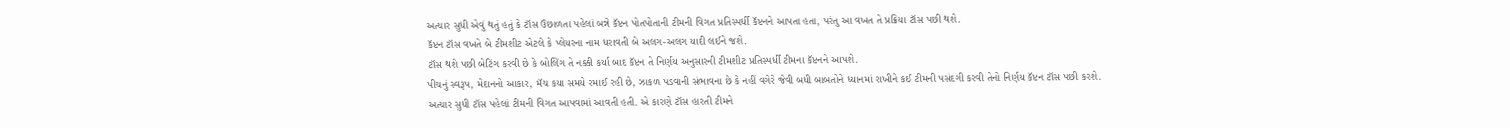અત્યાર સુધી એવું થતું હતું કે ટૉસ ઉછાળતા પહેલાં બન્ને કૅપ્ટન પોતપોતાની ટીમની વિગત પ્રતિસ્પર્ધી કૅપ્ટનને આપતા હતા, પરંતુ આ વખત તે પ્રક્રિયા ટૉસ પછી થશે.
કૅપ્ટન ટૉસ વખતે બે ટીમશીટ એટલે કે પ્લેયરના નામ ધરાવતી બે અલગ-અલગ યાદી લઈને જશે.
ટૉસ થશે પછી બેટિંગ કરવી છે કે બોલિંગ તે નક્કી કર્યા બાદ કૅપ્ટન તે નિર્ણય અનુસારની ટીમશીટ પ્રતિસ્પર્ધી ટીમના કૅપ્ટનને આપશે.
પીચનું સ્વરૂપ, મેદાનનો આકાર, મૅચ કયા સમયે રમાઈ રહી છે, ઝાકળ પડવાની સંભાવના છે કે નહીં વગેરે જેવી બધી બાબતોને ધ્યાનમાં રાખીને કઈ ટીમની પસંદગી કરવી તેનો નિર્ણય કૅપ્ટન ટૉસ પછી કરશે.
અત્યાર સુધી ટૉસ પહેલાં ટીમની વિગત આપવામાં આવતી હતી. એ કારણે ટૉસ હારતી ટીમને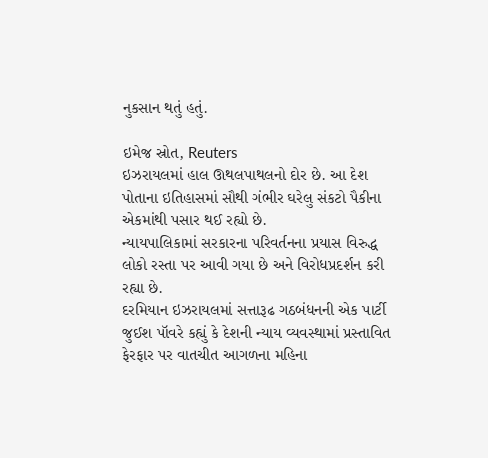નુકસાન થતું હતું.

ઇમેજ સ્રોત, Reuters
ઇઝરાયલમાં હાલ ઊથલપાથલનો દોર છે. આ દેશ પોતાના ઇતિહાસમાં સૌથી ગંભીર ઘરેલુ સંકટો પૈકીના એકમાંથી પસાર થઈ રહ્યો છે.
ન્યાયપાલિકામાં સરકારના પરિવર્તનના પ્રયાસ વિરુદ્ધ લોકો રસ્તા પર આવી ગયા છે અને વિરોધપ્રદર્શન કરી રહ્યા છે.
દરમિયાન ઇઝરાયલમાં સત્તારૂઢ ગઠબંધનની એક પાર્ટી જુઈશ પૉવરે કહ્યું કે દેશની ન્યાય વ્યવસ્થામાં પ્રસ્તાવિત ફેરફાર પર વાતચીત આગળના મહિના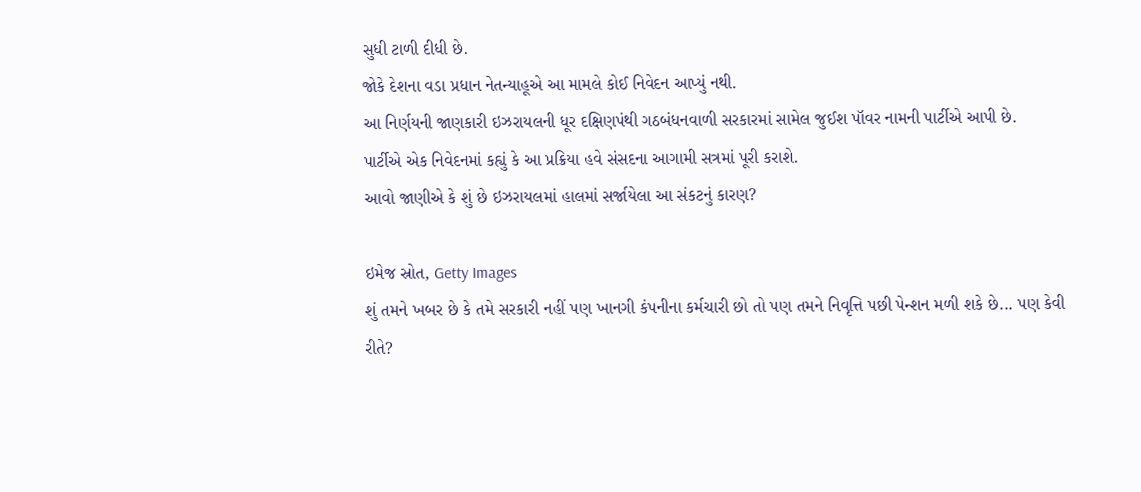સુધી ટાળી દીધી છે.
જોકે દેશના વડા પ્રધાન નેતન્યાહૂએ આ મામલે કોઈ નિવેદન આપ્યું નથી.
આ નિર્ણયની જાણકારી ઇઝરાયલની ધૂર દક્ષિણપંથી ગઠબંધનવાળી સરકારમાં સામેલ જુઈશ પૉવર નામની પાર્ટીએ આપી છે.
પાર્ટીએ એક નિવેદનમાં કહ્યું કે આ પ્રક્રિયા હવે સંસદના આગામી સત્રમાં પૂરી કરાશે.
આવો જાણીએ કે શું છે ઇઝરાયલમાં હાલમાં સર્જાયેલા આ સંકટનું કારણ?

ઇમેજ સ્રોત, Getty Images
શું તમને ખબર છે કે તમે સરકારી નહીં પણ ખાનગી કંપનીના કર્મચારી છો તો પણ તમને નિવૃત્તિ પછી પેન્શન મળી શકે છે... પણ કેવી રીતે?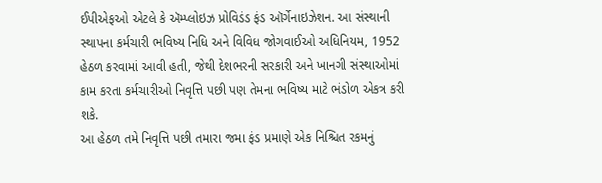ઈપીએફઓ એટલે કે ઍમ્પ્લોઇઝ પ્રોવિડંડ ફંડ ઑર્ગેનાઇઝેશન. આ સંસ્થાની સ્થાપના કર્મચારી ભવિષ્ય નિધિ અને વિવિધ જોગવાઈઓ અધિનિયમ, 1952 હેઠળ કરવામાં આવી હતી, જેથી દેશભરની સરકારી અને ખાનગી સંસ્થાઓમાં કામ કરતા કર્મચારીઓ નિવૃત્તિ પછી પણ તેમના ભવિષ્ય માટે ભંડોળ એકત્ર કરી શકે.
આ હેઠળ તમે નિવૃત્તિ પછી તમારા જમા ફંડ પ્રમાણે એક નિશ્ચિત રકમનું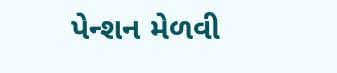પેન્શન મેળવી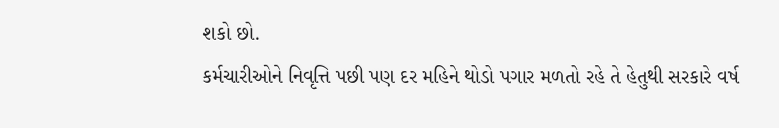શકો છો.
કર્મચારીઓને નિવૃત્તિ પછી પણ દર મહિને થોડો પગાર મળતો રહે તે હેતુથી સરકારે વર્ષ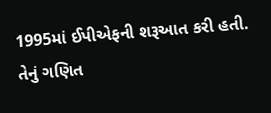1995માં ઈપીએફની શરૂઆત કરી હતી. તેનું ગણિત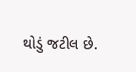થોડું જટીલ છે.